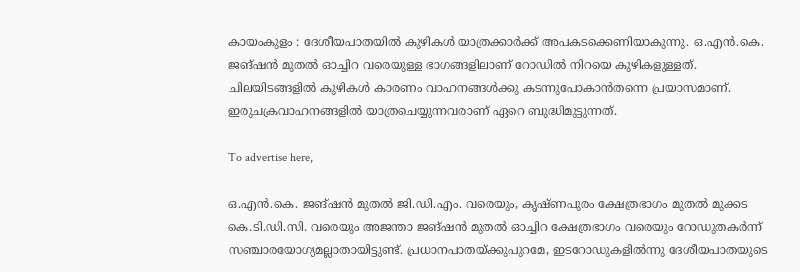കായംകുളം : ദേശീയപാതയിൽ കുഴികൾ യാത്രക്കാർക്ക് അപകടക്കെണിയാകുന്നു. ഒ.എൻ.കെ. ജങ്‌ഷൻ മുതൽ ഓച്ചിറ വരെയുള്ള ഭാഗങ്ങളിലാണ് റോഡിൽ നിറയെ കുഴികളുള്ളത്. ചിലയിടങ്ങളിൽ കുഴികൾ കാരണം വാഹനങ്ങൾക്കു കടന്നുപോകാൻതന്നെ പ്രയാസമാണ്. ഇരുചക്രവാഹനങ്ങളിൽ യാത്രചെയ്യുന്നവരാണ് ഏറെ ബുദ്ധിമുട്ടുന്നത്.

To advertise here,

ഒ.എൻ.കെ. ജങ്‌ഷൻ മുതൽ ജി.ഡി.എം. വരെയും, കൃഷ്ണപുരം ക്ഷേത്രഭാഗം മുതൽ മുക്കട കെ.ടി.ഡി.സി. വരെയും അജന്താ ജങ്‌ഷൻ മുതൽ ഓച്ചിറ ക്ഷേത്രഭാഗം വരെയും റോഡുതകർന്ന് സഞ്ചാരയോഗ്യമല്ലാതായിട്ടുണ്ട്. പ്രധാനപാതയ്ക്കുപുറമേ, ഇടറോഡുകളിൽന്നു ദേശീയപാതയുടെ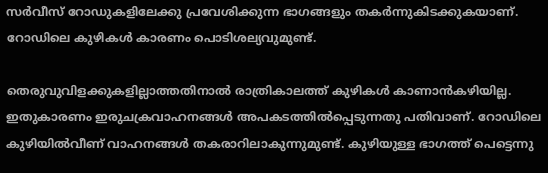സർവീസ് റോഡുകളിലേക്കു പ്രവേശിക്കുന്ന ഭാഗങ്ങളും തകർന്നുകിടക്കുകയാണ്. റോഡിലെ കുഴികൾ കാരണം പൊടിശല്യവുമുണ്ട്.

തെരുവുവിളക്കുകളില്ലാത്തതിനാൽ രാത്രികാലത്ത് കുഴികൾ കാണാൻകഴിയില്ല. ഇതുകാരണം ഇരുചക്രവാഹനങ്ങൾ അപകടത്തിൽപ്പെടുന്നതു പതിവാണ്. റോഡിലെ കുഴിയിൽവീണ് വാഹനങ്ങൾ തകരാറിലാകുന്നുമുണ്ട്. കുഴിയുള്ള ഭാഗത്ത് പെട്ടെന്നു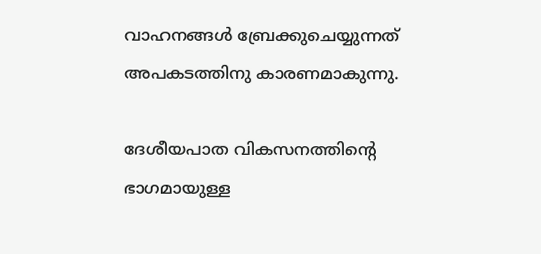വാഹനങ്ങൾ ബ്രേക്കുചെയ്യുന്നത് അപകടത്തിനു കാരണമാകുന്നു.

ദേശീയപാത വികസനത്തിന്റെ ഭാഗമായുള്ള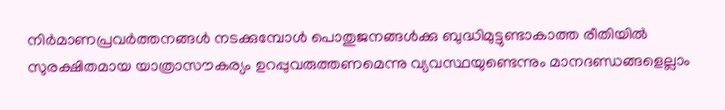നിർമാണപ്രവർത്തനങ്ങൾ നടക്കുമ്പോൾ പൊതുജനങ്ങൾക്കു ബുദ്ധിമുട്ടുണ്ടാകാത്ത രീതിയിൽ സുരക്ഷിതമായ യാത്രാസൗകര്യം ഉറപ്പുവരുത്തണമെന്നു വ്യവസ്ഥയുണ്ടെന്നും മാനദണ്ഡങ്ങളെല്ലാം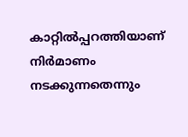കാറ്റിൽപ്പറത്തിയാണ് നിർമാണം നടക്കുന്നതെന്നും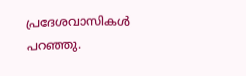പ്രദേശവാസികൾ പറഞ്ഞു.